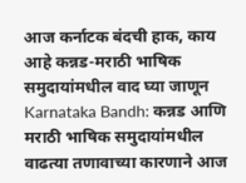आज कर्नाटक बंदची हाक, काय आहे कन्नड-मराठी भाषिक समुदायांमधील वाद घ्या जाणून
Karnataka Bandh: कन्नड आणि मराठी भाषिक समुदायांमधील वाढत्या तणावाच्या कारणाने आज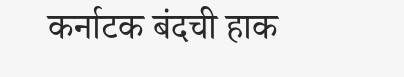कर्नाटक बंदची हाक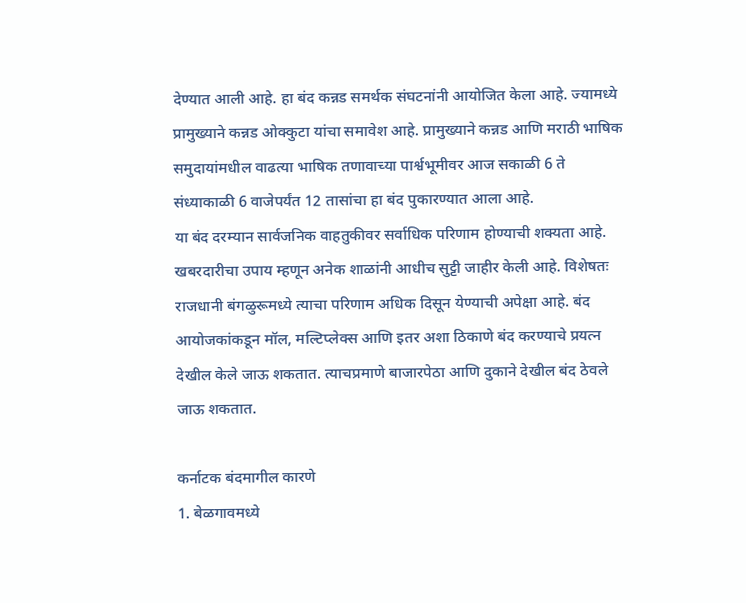देण्यात आली आहे. हा बंद कन्नड समर्थक संघटनांनी आयोजित केला आहे. ज्यामध्ये प्रामुख्याने कन्नड ओक्कुटा यांचा समावेश आहे. प्रामुख्याने कन्नड आणि मराठी भाषिक समुदायांमधील वाढत्या भाषिक तणावाच्या पार्श्वभूमीवर आज सकाळी 6 ते संध्याकाळी 6 वाजेपर्यंत 12 तासांचा हा बंद पुकारण्यात आला आहे.
या बंद दरम्यान सार्वजनिक वाहतुकीवर सर्वाधिक परिणाम होण्याची शक्यता आहे. खबरदारीचा उपाय म्हणून अनेक शाळांनी आधीच सुट्टी जाहीर केली आहे. विशेषतः राजधानी बंगळुरूमध्ये त्याचा परिणाम अधिक दिसून येण्याची अपेक्षा आहे. बंद आयोजकांकडून मॉल, मल्टिप्लेक्स आणि इतर अशा ठिकाणे बंद करण्याचे प्रयत्न देखील केले जाऊ शकतात. त्याचप्रमाणे बाजारपेठा आणि दुकाने देखील बंद ठेवले जाऊ शकतात.

कर्नाटक बंदमागील कारणे
1. बेळगावमध्ये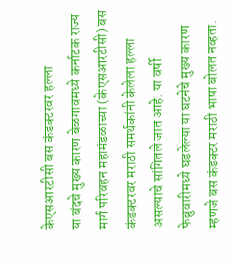केएसआरटीसी बस कंडक्टरवर हल्ला
या बंदचे मुख्य कारण बेळगावमध्ये कर्नाटक राज्य मार्ग परिवहन महामंडळाच्या (केएसआरटीसी) बस कंडक्टरवर मराठी समर्थकांनी केलेला हल्ला असल्याचे सांगितले जात आहे. या वर्षी फेब्रुवारीमध्ये घडलेल्या या घटनेचे मुख्य कारण म्हणजे बस कंडक्टर मराठी भाषा बोलत नव्हता.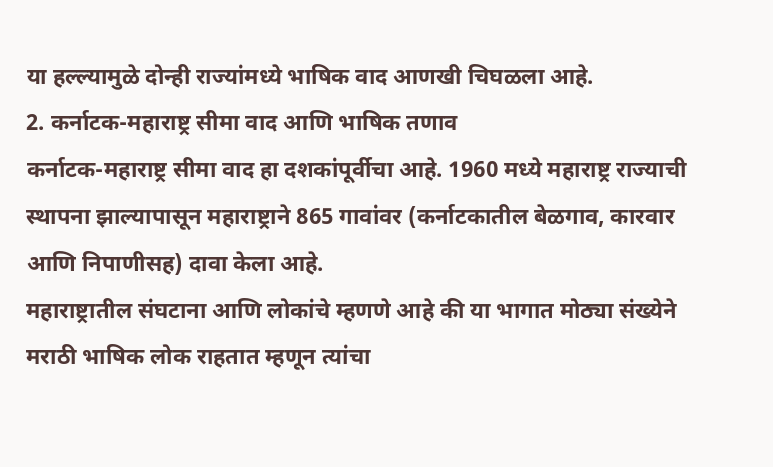या हल्ल्यामुळे दोन्ही राज्यांमध्ये भाषिक वाद आणखी चिघळला आहे.
2. कर्नाटक-महाराष्ट्र सीमा वाद आणि भाषिक तणाव
कर्नाटक-महाराष्ट्र सीमा वाद हा दशकांपूर्वीचा आहे. 1960 मध्ये महाराष्ट्र राज्याची स्थापना झाल्यापासून महाराष्ट्राने 865 गावांवर (कर्नाटकातील बेळगाव, कारवार आणि निपाणीसह) दावा केला आहे.
महाराष्ट्रातील संघटाना आणि लोकांचे म्हणणे आहे की या भागात मोठ्या संख्येने मराठी भाषिक लोक राहतात म्हणून त्यांचा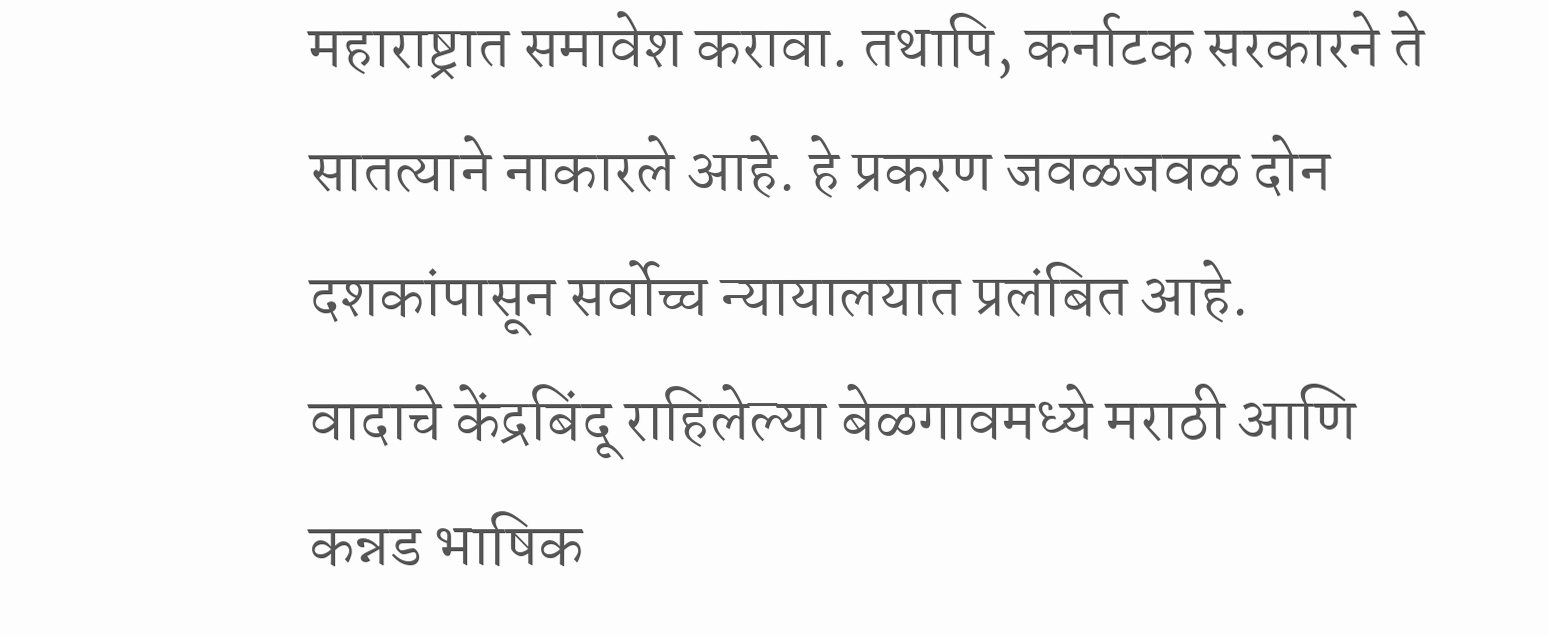महाराष्ट्रात समावेश करावा. तथापि, कर्नाटक सरकारने ते सातत्याने नाकारले आहे. हे प्रकरण जवळजवळ दोन दशकांपासून सर्वोच्च न्यायालयात प्रलंबित आहे.
वादाचे केंद्रबिंदू राहिलेल्या बेळगावमध्ये मराठी आणि कन्नड भाषिक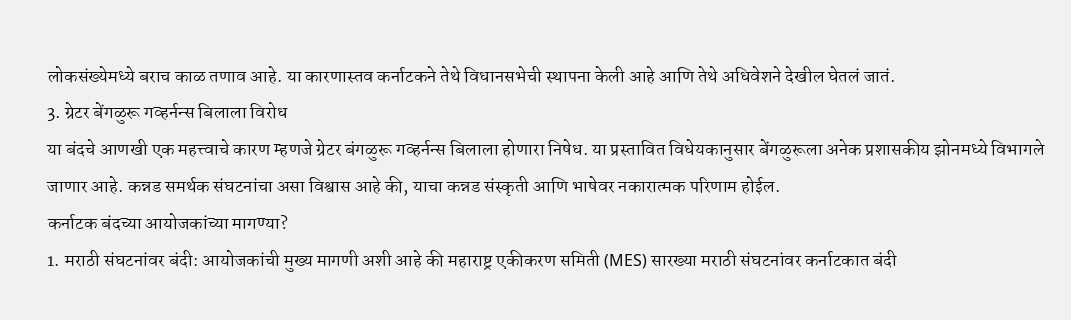लोकसंख्येमध्ये बराच काळ तणाव आहे. या कारणास्तव कर्नाटकने तेथे विधानसभेची स्थापना केली आहे आणि तेथे अधिवेशने देखील घेतलं जातं.
3. ग्रेटर बेंगळुरू गव्हर्नन्स बिलाला विरोध
या बंदचे आणखी एक महत्त्वाचे कारण म्हणजे ग्रेटर बंगळुरू गव्हर्नन्स बिलाला होणारा निषेध. या प्रस्तावित विधेयकानुसार बेंगळुरूला अनेक प्रशासकीय झोनमध्ये विभागले जाणार आहे. कन्नड समर्थक संघटनांचा असा विश्वास आहे की, याचा कन्नड संस्कृती आणि भाषेवर नकारात्मक परिणाम होईल.
कर्नाटक बंदच्या आयोजकांच्या मागण्या?
1. मराठी संघटनांवर बंदी: आयोजकांची मुख्य मागणी अशी आहे की महाराष्ट्र एकीकरण समिती (MES) सारख्या मराठी संघटनांवर कर्नाटकात बंदी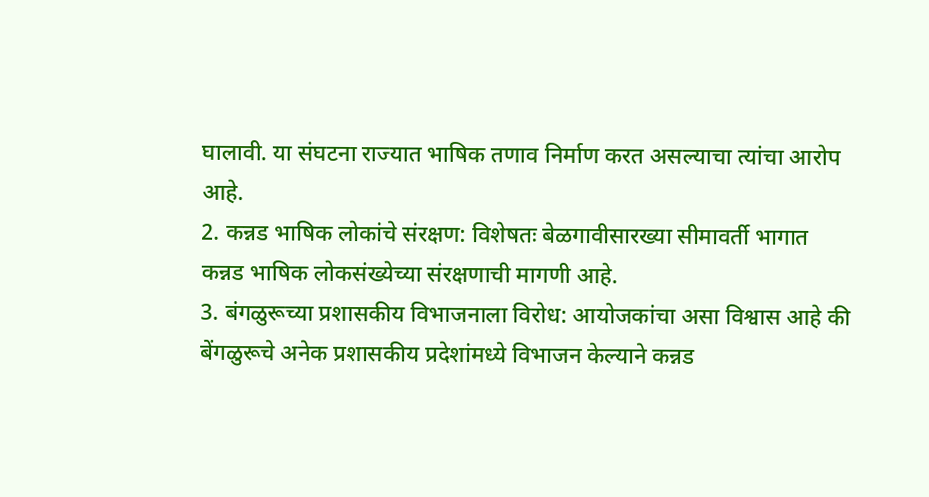घालावी. या संघटना राज्यात भाषिक तणाव निर्माण करत असल्याचा त्यांचा आरोप आहे.
2. कन्नड भाषिक लोकांचे संरक्षण: विशेषतः बेळगावीसारख्या सीमावर्ती भागात कन्नड भाषिक लोकसंख्येच्या संरक्षणाची मागणी आहे.
3. बंगळुरूच्या प्रशासकीय विभाजनाला विरोध: आयोजकांचा असा विश्वास आहे की बेंगळुरूचे अनेक प्रशासकीय प्रदेशांमध्ये विभाजन केल्याने कन्नड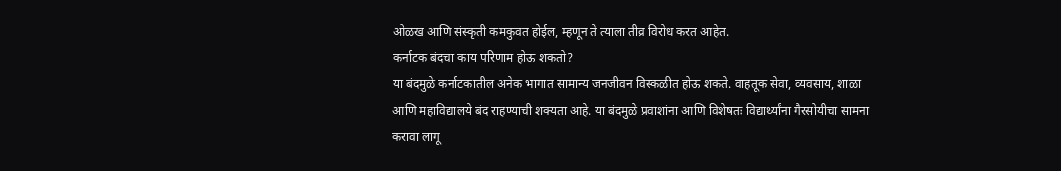ओळख आणि संस्कृती कमकुवत होईल, म्हणून ते त्याला तीव्र विरोध करत आहेत.
कर्नाटक बंदचा काय परिणाम होऊ शकतो?
या बंदमुळे कर्नाटकातील अनेक भागात सामान्य जनजीवन विस्कळीत होऊ शकते. वाहतूक सेवा, व्यवसाय, शाळा आणि महाविद्यालये बंद राहण्याची शक्यता आहे. या बंदमुळे प्रवाशांना आणि विशेषतः विद्यार्थ्यांना गैरसोयीचा सामना करावा लागू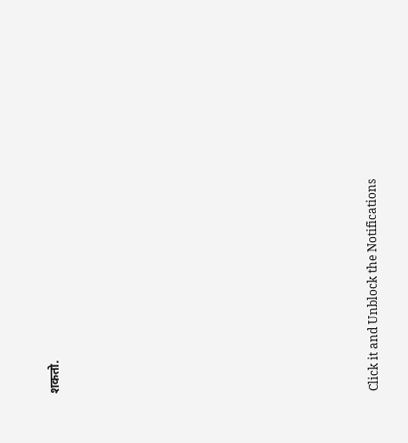शकतो.












Click it and Unblock the Notifications